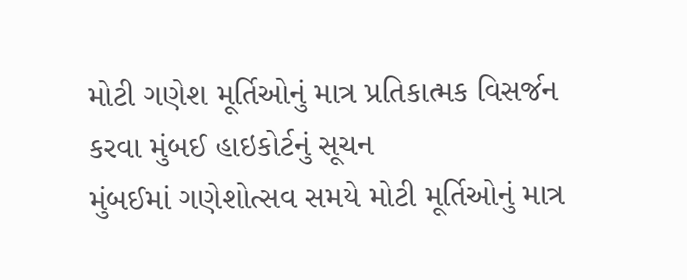મોટી ગણેશ મૂર્તિઓનું માત્ર પ્રતિકાત્મક વિસર્જન કરવા મુંબઈ હાઇકોર્ટનું સૂચન
મુંબઈમાં ગણેશોત્સવ સમયે મોટી મૂર્તિઓનું માત્ર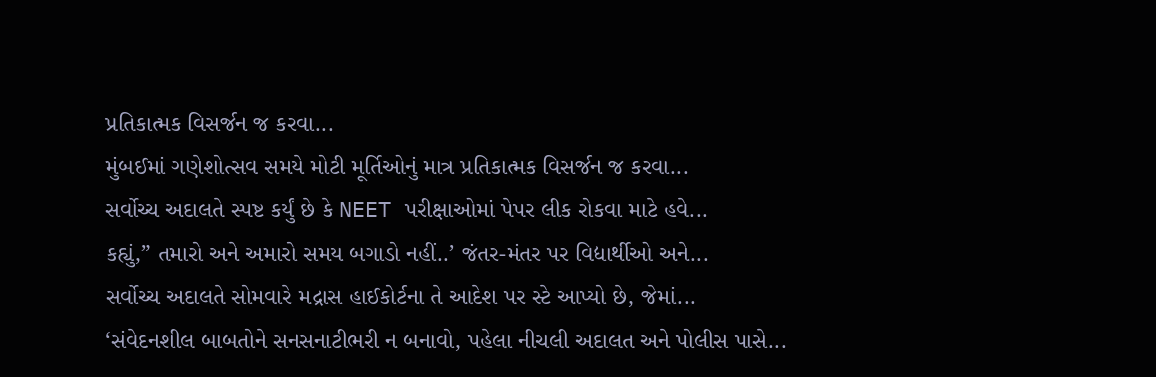પ્રતિકાત્મક વિસર્જન જ કરવા...
મુંબઈમાં ગણેશોત્સવ સમયે મોટી મૂર્તિઓનું માત્ર પ્રતિકાત્મક વિસર્જન જ કરવા...
સર્વોચ્ચ અદાલતે સ્પષ્ટ કર્યું છે કે NEET પરીક્ષાઓમાં પેપર લીક રોકવા માટે હવે...
કહ્યું,” તમારો અને અમારો સમય બગાડો નહીં..’ જંતર-મંતર પર વિદ્યાર્થીઓ અને...
સર્વોચ્ચ અદાલતે સોમવારે મદ્રાસ હાઈકોર્ટના તે આદેશ પર સ્ટે આપ્યો છે, જેમાં...
‘સંવેદનશીલ બાબતોને સનસનાટીભરી ન બનાવો, પહેલા નીચલી અદાલત અને પોલીસ પાસે...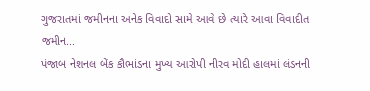ગુજરાતમાં જમીનના અનેક વિવાદો સામે આવે છે ત્યારે આવા વિવાદીત જમીન...
પંજાબ નેશનલ બેંક કૌભાંડના મુખ્ય આરોપી નીરવ મોદી હાલમાં લંડનની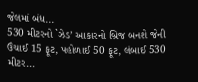જેલમાં બંધ...
530 મીટરનો `ઝેડ’ આકારનો બ્રિજ બનશે જેની ઉંચાઈ 15 ફૂટ, પહોળાઈ 50 ફૂટ, લંબાઈ 530 મીટર...